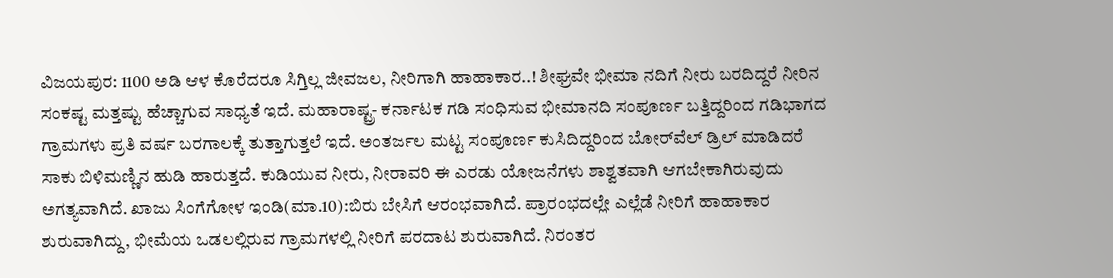ವಿಜಯಪುರ: 1100 ಅಡಿ ಆಳ ಕೊರೆದರೂ ಸಿಗ್ತಿಲ್ಲ ಜೀವಜಲ, ನೀರಿಗಾಗಿ ಹಾಹಾಕಾರ..! ಶೀಘ್ರವೇ ಭೀಮಾ ನದಿಗೆ ನೀರು ಬರದಿದ್ದರೆ ನೀರಿನ ಸಂಕಷ್ಟ ಮತ್ತಷ್ಟು ಹೆಚ್ಚಾಗುವ ಸಾಧ್ಯತೆ ಇದೆ. ಮಹಾರಾಷ್ಟ್ರ- ಕರ್ನಾಟಕ ಗಡಿ ಸಂಧಿಸುವ ಭೀಮಾನದಿ ಸಂಪೂರ್ಣ ಬತ್ತಿದ್ದರಿಂದ ಗಡಿಭಾಗದ ಗ್ರಾಮಗಳು ಪ್ರತಿ ವರ್ಷ ಬರಗಾಲಕ್ಕೆ ತುತ್ತಾಗುತ್ತಲೆ ಇದೆ. ಅಂತರ್ಜಲ ಮಟ್ಟ ಸಂಪೂರ್ಣ ಕುಸಿದಿದ್ದರಿಂದ ಬೋರ್‌ವೆಲ್‌ ಡ್ರಿಲ್ ಮಾಡಿದರೆ ಸಾಕು ಬಿಳಿಮಣ್ಣಿನ ಹುಡಿ ಹಾರುತ್ತದೆ. ಕುಡಿಯುವ ನೀರು, ನೀರಾವರಿ ಈ ಎರಡು ಯೋಜನೆಗಳು ಶಾಶ್ವತವಾಗಿ ಆಗಬೇಕಾಗಿರುವುದು ಅಗತ್ಯವಾಗಿದೆ. ಖಾಜು ಸಿಂಗೆಗೋಳ ಇಂಡಿ(ಮಾ.10):ಬಿರು ಬೇಸಿಗೆ ಆರಂಭವಾಗಿದೆ. ಪ್ರಾರಂಭದಲ್ಲೇ ಎಲ್ಲೆಡೆ ನೀರಿಗೆ ಹಾಹಾಕಾರ ಶುರುವಾಗಿದ್ದು, ಭೀಮೆಯ ಒಡಲಲ್ಲಿರುವ ಗ್ರಾಮಗಳಲ್ಲಿ ನೀರಿಗೆ ಪರದಾಟ ಶುರುವಾಗಿದೆ. ನಿರಂತರ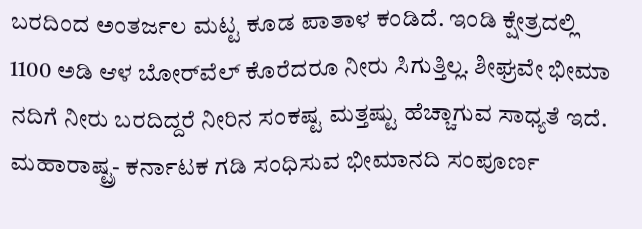ಬರದಿಂದ ಅಂತರ್ಜಲ ಮಟ್ಟ ಕೂಡ ಪಾತಾಳ ಕಂಡಿದೆ. ಇಂಡಿ ಕ್ಷೇತ್ರದಲ್ಲಿ 1100 ಅಡಿ ಆಳ ಬೋರ್‌ವೆಲ್‌ ಕೊರೆದರೂ ನೀರು ಸಿಗುತ್ತಿಲ್ಲ. ಶೀಘ್ರವೇ ಭೀಮಾ ನದಿಗೆ ನೀರು ಬರದಿದ್ದರೆ ನೀರಿನ ಸಂಕಷ್ಟ ಮತ್ತಷ್ಟು ಹೆಚ್ಚಾಗುವ ಸಾಧ್ಯತೆ ಇದೆ. ಮಹಾರಾಷ್ಟ್ರ- ಕರ್ನಾಟಕ ಗಡಿ ಸಂಧಿಸುವ ಭೀಮಾನದಿ ಸಂಪೂರ್ಣ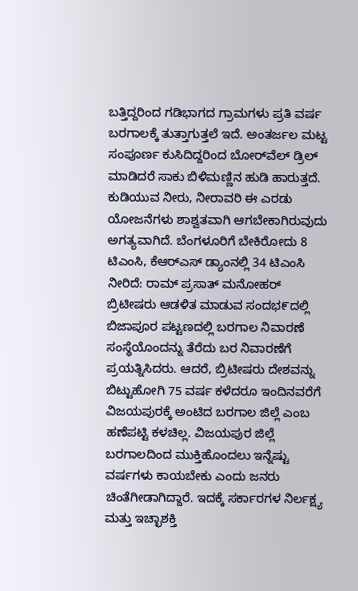ಬತ್ತಿದ್ದರಿಂದ ಗಡಿಭಾಗದ ಗ್ರಾಮಗಳು ಪ್ರತಿ ವರ್ಷ ಬರಗಾಲಕ್ಕೆ ತುತ್ತಾಗುತ್ತಲೆ ಇದೆ. ಅಂತರ್ಜಲ ಮಟ್ಟ ಸಂಪೂರ್ಣ ಕುಸಿದಿದ್ದರಿಂದ ಬೋರ್‌ವೆಲ್‌ ಡ್ರಿಲ್ ಮಾಡಿದರೆ ಸಾಕು ಬಿಳಿಮಣ್ಣಿನ ಹುಡಿ ಹಾರುತ್ತದೆ. ಕುಡಿಯುವ ನೀರು, ನೀರಾವರಿ ಈ ಎರಡು ಯೋಜನೆಗಳು ಶಾಶ್ವತವಾಗಿ ಆಗಬೇಕಾಗಿರುವುದು ಅಗತ್ಯವಾಗಿದೆ. ಬೆಂಗಳೂರಿಗೆ ಬೇಕಿರೋದು 8 ಟಿಎಂಸಿ, ಕೆಆರ್‌ಎಸ್ ಡ್ಯಾಂನಲ್ಲಿ 34 ಟಿಎಂಸಿ ನೀರಿದೆ: ರಾಮ್ ಪ್ರಸಾತ್ ಮನೋಹರ್ ಬ್ರಿಟೀಷರು ಆಡಳಿತ ಮಾಡುವ ಸಂದಭ೯ದಲ್ಲಿ ಬಿಜಾಪೂರ ಪಟ್ಟಣದಲ್ಲಿ ಬರಗಾಲ ನಿವಾರಣೆ ಸಂಸ್ಥೆಯೊಂದನ್ನು ತೆರೆದು ಬರ ನಿವಾರಣೆಗೆ ಪ್ರಯತ್ನಿಸಿದರು. ಆದರೆ, ಬ್ರಿಟೀಷರು ದೇಶವನ್ನು ಬಿಟ್ಟುಹೋಗಿ 75 ವರ್ಷ ಕಳೆದರೂ ಇಂದಿನವರೆಗೆ ವಿಜಯಪುರಕ್ಕೆ ಅಂಟಿದ ಬರಗಾಲ ಜಿಲ್ಲೆ ಎಂಬ ಹಣೆಪಟ್ಟಿ ಕಳಚಿಲ್ಲ. ವಿಜಯಪುರ ಜಿಲ್ಲೆ ಬರಗಾಲದಿಂದ ಮುಕ್ತಿಹೊಂದಲು ಇನ್ನೆಷ್ಟು ವರ್ಷಗಳು ಕಾಯಬೇಕು ಎಂದು ಜನರು ಚಿಂತೆಗೀಡಾಗಿದ್ದಾರೆ. ಇದಕ್ಕೆ ಸರ್ಕಾರಗಳ ನಿರ್ಲಕ್ಷ್ಯ ಮತ್ತು ಇಚ್ಛಾಶಕ್ತಿ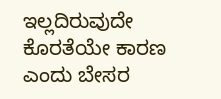ಇಲ್ಲದಿರುವುದೇ ಕೊರತೆಯೇ ಕಾರಣ ಎಂದು ಬೇಸರ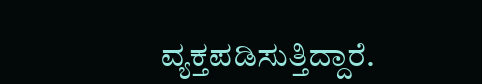ವ್ಯಕ್ತಪಡಿಸುತ್ತಿದ್ದಾರೆ.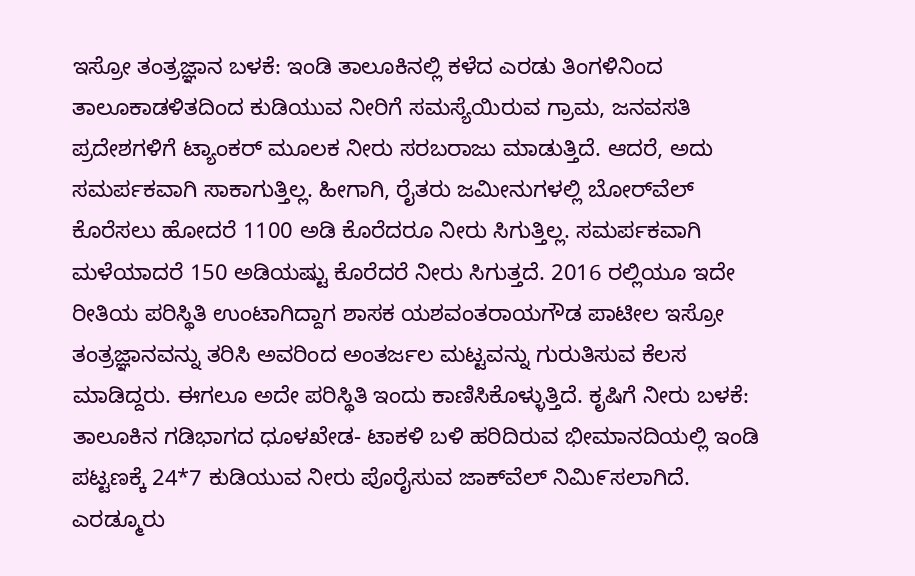ಇಸ್ರೋ ತಂತ್ರಜ್ಞಾನ ಬಳಕೆ: ಇಂಡಿ ತಾಲೂಕಿನಲ್ಲಿ ಕಳೆದ ಎರಡು ತಿಂಗಳಿನಿಂದ ತಾಲೂಕಾಡಳಿತದಿಂದ ಕುಡಿಯುವ ನೀರಿಗೆ ಸಮಸ್ಯೆಯಿರುವ ಗ್ರಾಮ, ಜನವಸತಿ ಪ್ರದೇಶಗಳಿಗೆ ಟ್ಯಾಂಕರ್ ಮೂಲಕ ನೀರು ಸರಬರಾಜು ಮಾಡುತ್ತಿದೆ. ಆದರೆ, ಅದು ಸಮರ್ಪಕವಾಗಿ ಸಾಕಾಗುತ್ತಿಲ್ಲ. ಹೀಗಾಗಿ, ರೈತರು ಜಮೀನುಗಳಲ್ಲಿ ಬೋರ್‌ವೆಲ್ ಕೊರೆಸಲು ಹೋದರೆ 1100 ಅಡಿ ಕೊರೆದರೂ ನೀರು ಸಿಗುತ್ತಿಲ್ಲ. ಸಮರ್ಪಕವಾಗಿ ಮಳೆಯಾದರೆ 150 ಅಡಿಯಷ್ಟು ಕೊರೆದರೆ ನೀರು ಸಿಗುತ್ತದೆ. 2016 ರಲ್ಲಿಯೂ ಇದೇ ರೀತಿಯ ಪರಿಸ್ಥಿತಿ ಉಂಟಾಗಿದ್ದಾಗ ಶಾಸಕ ಯಶವಂತರಾಯಗೌಡ ಪಾಟೀಲ ಇಸ್ರೋ ತಂತ್ರಜ್ಞಾನವನ್ನು ತರಿಸಿ ಅವರಿಂದ ಅಂತರ್ಜಲ ಮಟ್ಟವನ್ನು ಗುರುತಿಸುವ ಕೆಲಸ ಮಾಡಿದ್ದರು. ಈಗಲೂ ಅದೇ ಪರಿಸ್ಥಿತಿ ಇಂದು ಕಾಣಿಸಿಕೊಳ್ಳುತ್ತಿದೆ. ಕೃಷಿಗೆ ನೀರು ಬಳಕೆ: ತಾಲೂಕಿನ ಗಡಿಭಾಗದ ಧೂಳಖೇಡ- ಟಾಕಳಿ ಬಳಿ ಹರಿದಿರುವ ಭೀಮಾನದಿಯಲ್ಲಿ ಇಂಡಿ ಪಟ್ಟಣಕ್ಕೆ 24*7 ಕುಡಿಯುವ ನೀರು ಪೊರೈಸುವ ಜಾಕ್‌ವೆಲ್ ನಿಮಿ೯ಸಲಾಗಿದೆ. ಎರಡ್ಮೂರು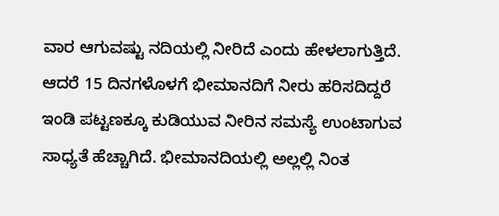ವಾರ ಆಗುವಷ್ಟು ನದಿಯಲ್ಲಿ ನೀರಿದೆ ಎಂದು ಹೇಳಲಾಗುತ್ತಿದೆ. ಆದರೆ 15 ದಿನಗಳೊಳಗೆ ಭೀಮಾನದಿಗೆ ನೀರು ಹರಿಸದಿದ್ದರೆ ಇಂಡಿ ಪಟ್ಟಣಕ್ಕೂ ಕುಡಿಯುವ ನೀರಿನ ಸಮಸ್ಯೆ ಉಂಟಾಗುವ ಸಾಧ್ಯತೆ ಹೆಚ್ಚಾಗಿದೆ. ಭೀಮಾನದಿಯಲ್ಲಿ ಅಲ್ಲಲ್ಲಿ ನಿಂತ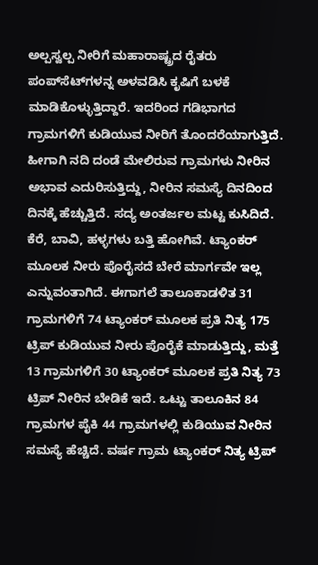ಅಲ್ಪಸ್ವಲ್ಪ ನೀರಿಗೆ ಮಹಾರಾಷ್ಟ್ರದ ರೈತರು ಪಂಪ್‌ಸೆಟ್‌ಗಳನ್ನ ಅಳವಡಿಸಿ ಕೃಷಿಗೆ ಬಳಕೆ ಮಾಡಿಕೊಳ್ಳುತ್ತಿದ್ದಾರೆ. ಇದರಿಂದ ಗಡಿಭಾಗದ ಗ್ರಾಮಗಳಿಗೆ ಕುಡಿಯುವ ನೀರಿಗೆ ತೊಂದರೆಯಾಗುತ್ತಿದೆ. ಹೀಗಾಗಿ ನದಿ ದಂಡೆ ಮೇಲಿರುವ ಗ್ರಾಮಗಳು ನೀರಿನ ಅಭಾವ ಎದುರಿಸುತ್ತಿದ್ದು, ನೀರಿನ ಸಮಸ್ಯೆ ದಿನದಿಂದ ದಿನಕ್ಕೆ ಹೆಚ್ಚುತ್ತಿದೆ. ಸದ್ಯ ಅಂತರ್ಜಲ ಮಟ್ಟ ಕುಸಿದಿದೆ. ಕೆರೆ, ಬಾವಿ, ಹಳ್ಳಗಳು ಬತ್ತಿ ಹೋಗಿವೆ. ಟ್ಯಾಂಕರ್ ಮೂಲಕ ನೀರು ಪೊರೈಸದೆ ಬೇರೆ ಮಾರ್ಗವೇ ಇಲ್ಲ ಎನ್ನುವಂತಾಗಿದೆ. ಈಗಾಗಲೆ ತಾಲೂಕಾಡಳಿತ 31 ಗ್ರಾಮಗಳಿಗೆ 74 ಟ್ಯಾಂಕರ್‌ ಮೂಲಕ ಪ್ರತಿ ನಿತ್ಯ 175 ಟ್ರಿಪ್ ಕುಡಿಯುವ ನೀರು ಪೊರೈಕೆ ಮಾಡುತ್ತಿದ್ದು, ಮತ್ತೆ 13 ಗ್ರಾಮಗಳಿಗೆ 30 ಟ್ಯಾಂಕರ್‌ ಮೂಲಕ ಪ್ರತಿ ನಿತ್ಯ 73 ಟ್ರಿಪ್ ನೀರಿನ ಬೇಡಿಕೆ ಇದೆ. ಒಟ್ಟು ತಾಲೂಕಿನ 84 ಗ್ರಾಮಗಳ ಪೈಕಿ 44 ಗ್ರಾಮಗಳಲ್ಲಿ ಕುಡಿಯುವ ನೀರಿನ ಸಮಸ್ಯೆ ಹೆಚ್ಚಿದೆ. ವರ್ಷ ಗ್ರಾಮ ಟ್ಯಾಂಕರ್‌ ನಿತ್ಯ ಟ್ರಿಪ್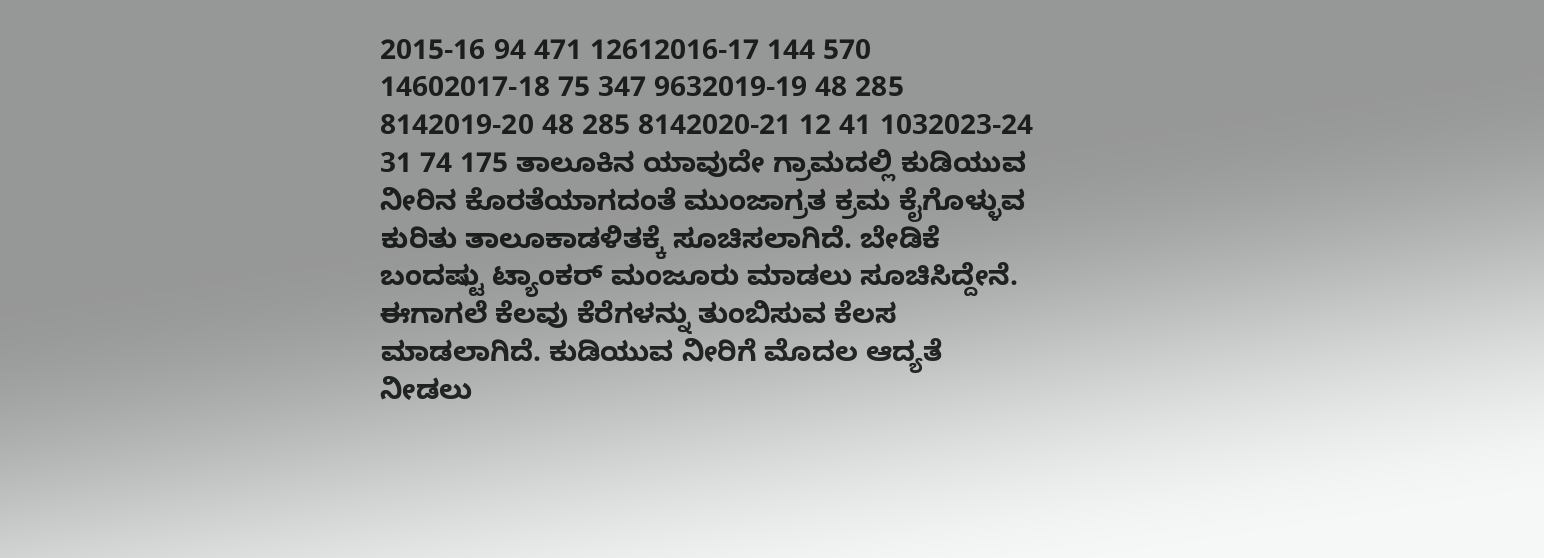2015-16 94 471 12612016-17 144 570 14602017-18 75 347 9632019-19 48 285 8142019-20 48 285 8142020-21 12 41 1032023-24 31 74 175 ತಾಲೂಕಿನ ಯಾವುದೇ ಗ್ರಾಮದಲ್ಲಿ ಕುಡಿಯುವ ನೀರಿನ ಕೊರತೆಯಾಗದಂತೆ ಮುಂಜಾಗ್ರತ ಕ್ರಮ ಕೈಗೊಳ್ಳುವ ಕುರಿತು ತಾಲೂಕಾಡಳಿತಕ್ಕೆ ಸೂಚಿಸಲಾಗಿದೆ. ಬೇಡಿಕೆ ಬಂದಷ್ಟು ಟ್ಯಾಂಕರ್‌ ಮಂಜೂರು ಮಾಡಲು ಸೂಚಿಸಿದ್ದೇನೆ. ಈಗಾಗಲೆ ಕೆಲವು ಕೆರೆಗಳನ್ನು ತುಂಬಿಸುವ ಕೆಲಸ ಮಾಡಲಾಗಿದೆ. ಕುಡಿಯುವ ನೀರಿಗೆ ಮೊದಲ ಆದ್ಯತೆ ನೀಡಲು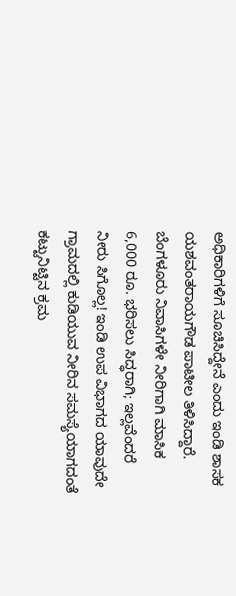ಅಧಿಕಾರಿಗಳಿಗೆ ಸೂಚಿಸಿದ್ದೇನೆ ಎಂದು ಇಂಡಿ ಶಾಸಕ ಯಶವಂತರಾಯಗೌಡ ಪಾಟೀಲ ತಿಳಿಸಿದ್ದಾರೆ. ಬೆಂಗಳೂರು ನಿವಾಸಿಗಳೇ ನೀರಿಗಾಗಿ ಮಾಸಿಕ 6,000 ರೂ. ಭರಿಸಲು ಸಿದ್ಧರಾಗಿ; ಇಲ್ಲವೆಂದರೆ ನೀರು ಸಿಗೊಲ್ಲ! ಇಂಡಿ ಉಪ ವಿಭಾಗದ ಯಾವುದೇ ಗ್ರಾಮದಲ್ಲಿ ಕುಡಿಯುವ ನೀರಿನ ಸಮಸ್ಯೆಯಾಗದಂತೆ ಕಟ್ಟುನಿಟ್ಟಿನ ಕ್ರಮ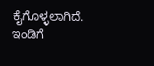ಕೈಗೊಳ್ಳಲಾಗಿದೆ. ಇಂಡಿಗೆ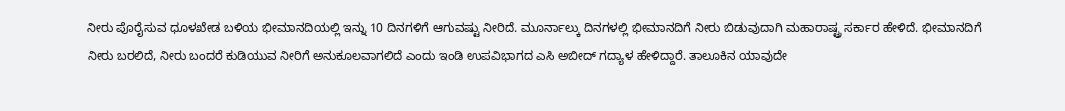ನೀರು ಪೊರೈಸುವ ಧೂಳಖೇಡ ಬಳಿಯ ಭೀಮಾನದಿಯಲ್ಲಿ ಇನ್ನು 10 ದಿನಗಳಿಗೆ ಆಗುವಷ್ಟು ನೀರಿದೆ. ಮೂರ್ನಾಲ್ಕು ದಿನಗಳಲ್ಲಿ ಭೀಮಾನದಿಗೆ ನೀರು ಬಿಡುವುದಾಗಿ ಮಹಾರಾಷ್ಟ್ರ ಸರ್ಕಾರ ಹೇಳಿದೆ. ಭೀಮಾನದಿಗೆ ನೀರು ಬರಲಿದೆ, ನೀರು ಬಂದರೆ ಕುಡಿಯುವ ನೀರಿಗೆ ಅನುಕೂಲವಾಗಲಿದೆ ಎಂದು ಇಂಡಿ ಉಪವಿಭಾಗದ ಎಸಿ ಅಬೀದ್‌ ಗದ್ಯಾಳ ಹೇಳಿದ್ದಾರೆ. ತಾಲೂಕಿನ ಯಾವುದೇ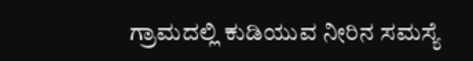ಗ್ರಾಮದಲ್ಲಿ ಕುಡಿಯುವ ನೀರಿನ ಸಮಸ್ಯೆ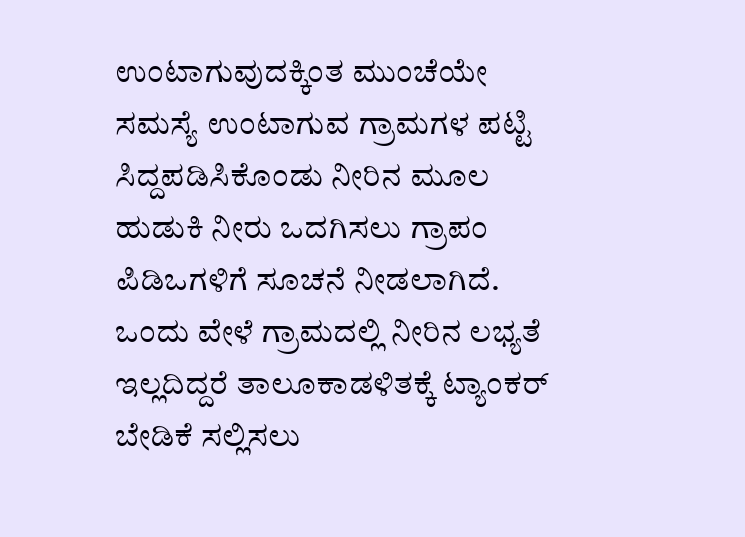ಉಂಟಾಗುವುದಕ್ಕಿಂತ ಮುಂಚೆಯೇ ಸಮಸ್ಯೆ ಉಂಟಾಗುವ ಗ್ರಾಮಗಳ ಪಟ್ಟಿ ಸಿದ್ದಪಡಿಸಿಕೊಂಡು ನೀರಿನ ಮೂಲ ಹುಡುಕಿ ನೀರು ಒದಗಿಸಲು ಗ್ರಾಪಂ ಪಿಡಿಒಗಳಿಗೆ ಸೂಚನೆ ನೀಡಲಾಗಿದೆ. ಒಂದು ವೇಳೆ ಗ್ರಾಮದಲ್ಲಿ ನೀರಿನ ಲಭ್ಯತೆ ಇಲ್ಲದಿದ್ದರೆ ತಾಲೂಕಾಡಳಿತಕ್ಕೆ ಟ್ಯಾಂಕರ್‌ ಬೇಡಿಕೆ ಸಲ್ಲಿಸಲು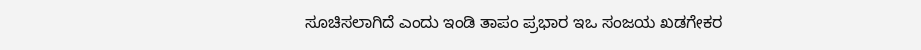ಸೂಚಿಸಲಾಗಿದೆ ಎಂದು ಇಂಡಿ ತಾಪಂ ಪ್ರಭಾರ ಇಒ ಸಂಜಯ ಖಡಗೇಕರ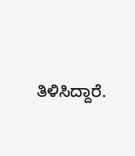ತಿಳಿಸಿದ್ದಾರೆ.